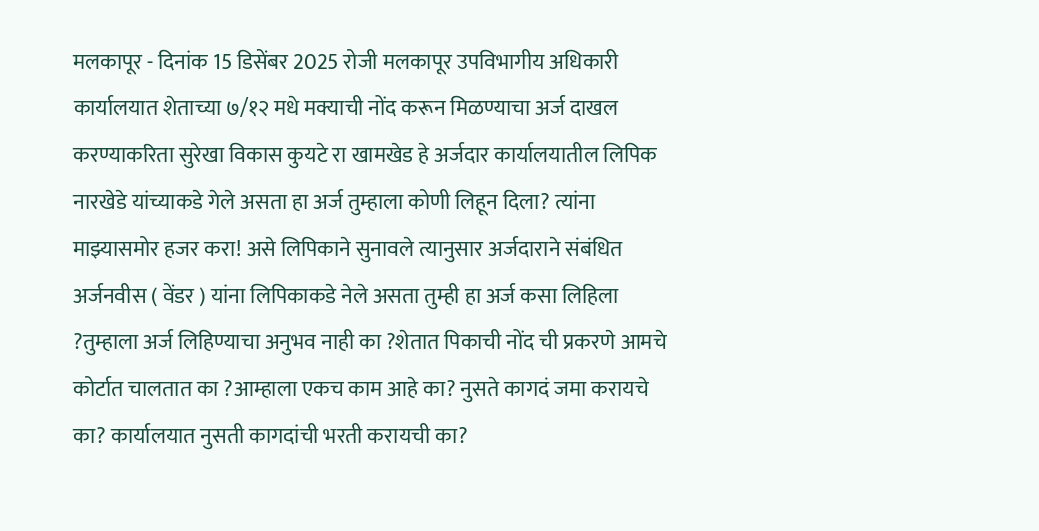मलकापूर - दिनांक 15 डिसेंबर 2025 रोजी मलकापूर उपविभागीय अधिकारी कार्यालयात शेताच्या ७/१२ मधे मक्याची नोंद करून मिळण्याचा अर्ज दाखल करण्याकरिता सुरेखा विकास कुयटे रा खामखेड हे अर्जदार कार्यालयातील लिपिक नारखेडे यांच्याकडे गेले असता हा अर्ज तुम्हाला कोणी लिहून दिला? त्यांना माझ्यासमोर हजर करा! असे लिपिकाने सुनावले त्यानुसार अर्जदाराने संबंधित अर्जनवीस ( वेंडर ) यांना लिपिकाकडे नेले असता तुम्ही हा अर्ज कसा लिहिला ?तुम्हाला अर्ज लिहिण्याचा अनुभव नाही का ?शेतात पिकाची नोंद ची प्रकरणे आमचे कोर्टात चालतात का ?आम्हाला एकच काम आहे का? नुसते कागदं जमा करायचे का? कार्यालयात नुसती कागदांची भरती करायची का?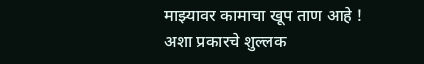माझ्यावर कामाचा खूप ताण आहे ! अशा प्रकारचे शुल्लक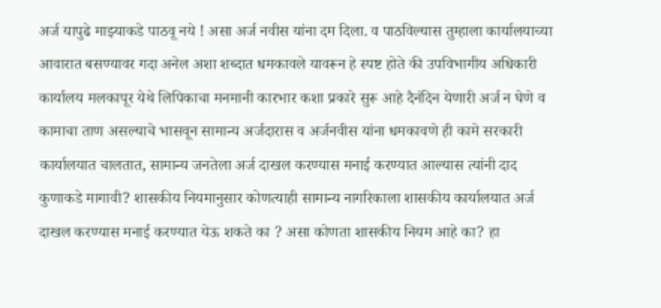अर्ज यापुढे माझ्याकडे पाठवू नये ! असा अर्ज नवीस यांना दम दिला. व पाठविल्यास तुम्हाला कार्यालयाच्या आवारात बसण्यावर गदा अनेल अशा शब्दात धमकावले यावरून हे स्पष्ट होते की उपविभागीय अधिकारी कार्यालय मलकापूर येथे लिपिकाचा मनमानी कारभार कशा प्रकारे सुरू आहे दैनंदिन येणारी अर्ज न घेणे व कामाचा ताण असल्याचे भासवून सामान्य अर्जदारास व अर्जनवीस यांना धमकावणे ही कामे सरकारी कार्यालयात चालतात, सामान्य जनतेला अर्ज दाखल करण्यास मनाई करण्यात आल्यास त्यांनी दाद कुणाकडे मागावी? शासकीय नियमानुसार कोणत्याही सामान्य नागरिकाला शासकीय कार्यालयात अर्ज दाखल करण्यास मनाई करण्यात येऊ शकते का ? असा कोणता शासकीय नियम आहे का? हा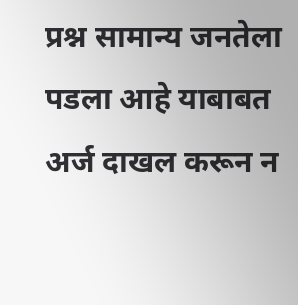प्रश्न सामान्य जनतेला पडला आहे याबाबत अर्ज दाखल करून न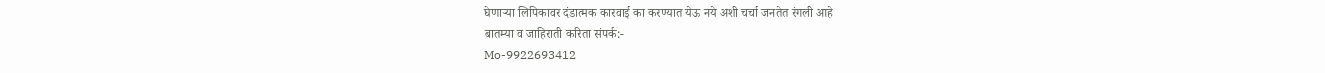घेणाऱ्या लिपिकावर दंडात्मक कारवाई का करण्यात येऊ नये अशी चर्चा जनतेत रंगली आहे
बातम्या व जाहिराती करिता संपर्क:-
Mo-9922693412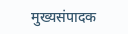मुख्यसंपादक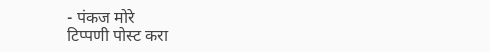- पंकज मोरे
टिप्पणी पोस्ट करा